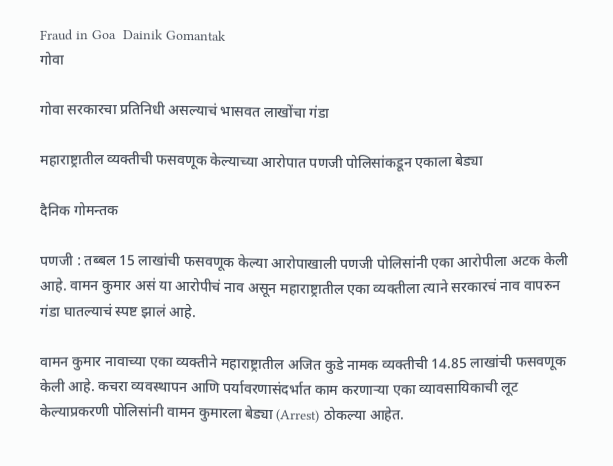Fraud in Goa  Dainik Gomantak
गोवा

गोवा सरकारचा प्रतिनिधी असल्याचं भासवत लाखोंचा गंडा

महाराष्ट्रातील व्यक्तीची फसवणूक केल्याच्या आरोपात पणजी पोलिसांकडून एकाला बेड्या

दैनिक गोमन्तक

पणजी : तब्बल 15 लाखांची फसवणूक केल्या आरोपाखाली पणजी पोलिसांनी एका आरोपीला अटक केली आहे. वामन कुमार असं या आरोपीचं नाव असून महाराष्ट्रातील एका व्यक्तीला त्याने सरकारचं नाव वापरुन गंडा घातल्याचं स्पष्ट झालं आहे.

वामन कुमार नावाच्या एका व्यक्तीने महाराष्ट्रातील अजित कुडे नामक व्यक्तीची 14.85 लाखांची फसवणूक केली आहे. कचरा व्यवस्थापन आणि पर्यावरणासंदर्भात काम करणाऱ्या एका व्यावसायिकाची लूट केल्याप्रकरणी पोलिसांनी वामन कुमारला बेड्या (Arrest) ठोकल्या आहेत.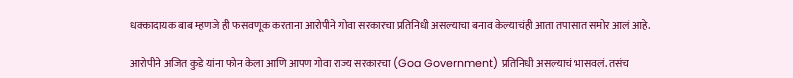धक्कादायक बाब म्हणजे ही फसवणूक करताना आरोपीने गोवा सरकारचा प्रतिनिधी असल्याचा बनाव केल्याचंही आता तपासात समोर आलं आहे.

आरोपीने अजित कुडे यांना फोन केला आणि आपण गोवा राज्य सरकारचा (Goa Government) प्रतिनिधी असल्याचं भासवलं. तसंच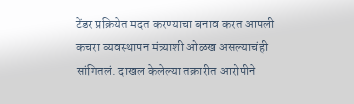टेंडर प्रक्रियेत मदत करण्याचा बनाव करत आपली कचरा व्यवस्थापन मंत्र्याशी ओळख असल्याचंही सांगितलं. दाखल केलेल्या तक्रारीत आरोपीने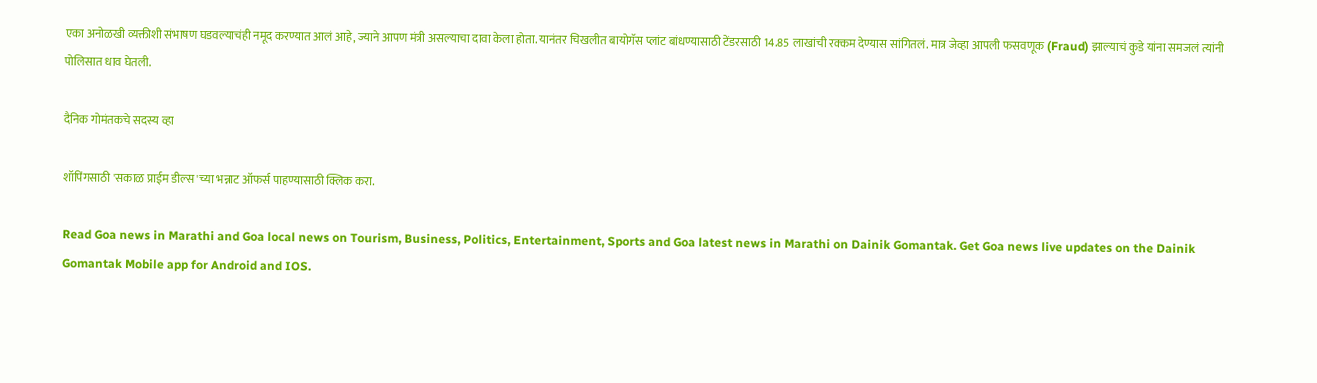एका अनोळखी व्यक्तीशी संभाषण घडवल्याचंही नमूद करण्यात आलं आहे, ज्याने आपण मंत्री असल्याचा दावा केला होता. यानंतर चिखलीत बायोगॅस प्लांट बांधण्यासाठी टेंडरसाठी 14.85 लाखांची रक्कम देण्यास सांगितलं. मात्र जेव्हा आपली फसवणूक (Fraud) झाल्याचं कुडे यांना समजलं त्यांनी पोलिसात धाव घेतली.

दैनिक गोमंतकचे सदस्य व्हा

शॉपिंगसाठी 'सकाळ प्राईम डील्स'च्या भन्नाट ऑफर्स पाहण्यासाठी क्लिक करा.

Read Goa news in Marathi and Goa local news on Tourism, Business, Politics, Entertainment, Sports and Goa latest news in Marathi on Dainik Gomantak. Get Goa news live updates on the Dainik Gomantak Mobile app for Android and IOS.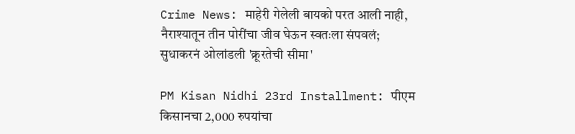Crime News: माहेरी गेलेली बायको परत आली नाही, नैराश्यातून तीन पोरींचा जीव घेऊन स्वतःला संपवलं; सुधाकरनं ओलांडली 'क्रूरतेची सीमा'

PM Kisan Nidhi 23rd Installment: पीएम किसानचा 2,000 रुपयांचा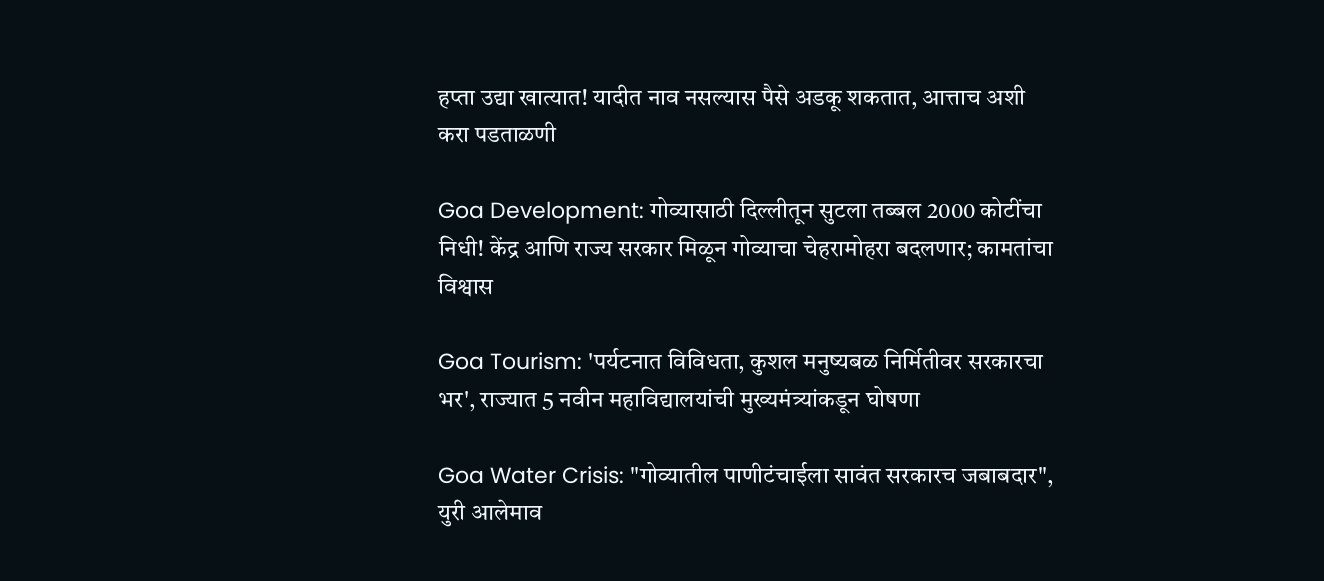हप्ता उद्या खात्यात! यादीत नाव नसल्यास पैसे अडकू शकतात, आत्ताच अशी करा पडताळणी

Goa Development: गोव्यासाठी दिल्लीतून सुटला तब्बल 2000 कोटींचा निधी! केंद्र आणि राज्य सरकार मिळून गोव्याचा चेहरामोहरा बदलणार; कामतांचा विश्वास

Goa Tourism: 'पर्यटनात विविधता, कुशल मनुष्यबळ निर्मितीवर सरकारचा भर', राज्यात 5 नवीन महाविद्यालयांची मुख्यमंत्र्यांकडून घोषणा

Goa Water Crisis: "गोव्यातील पाणीटंचाईला सावंत सरकारच जबाबदार", युरी आलेमाव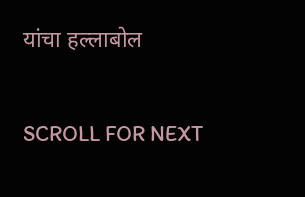यांचा हल्लाबोल

SCROLL FOR NEXT